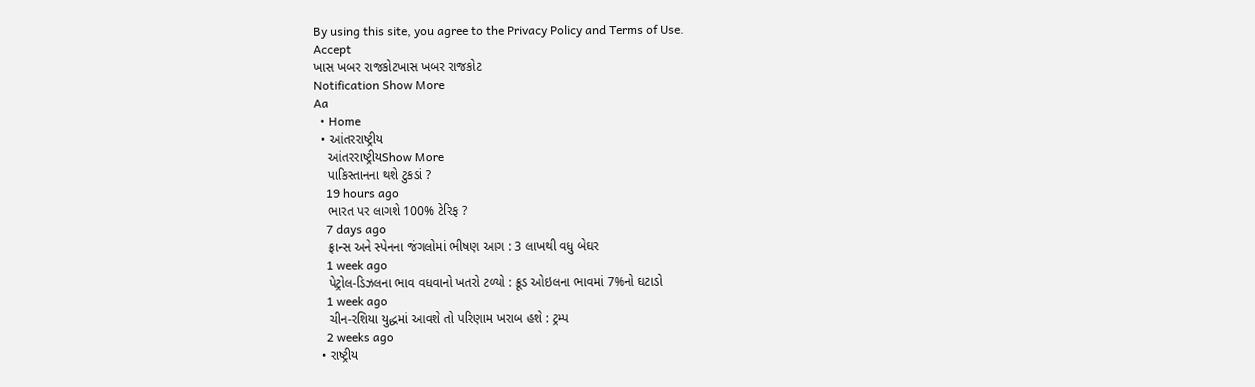By using this site, you agree to the Privacy Policy and Terms of Use.
Accept
ખાસ ખબર રાજકોટખાસ ખબર રાજકોટ
Notification Show More
Aa
  • Home
  • આંતરરાષ્ટ્રીય
    આંતરરાષ્ટ્રીયShow More
    પાકિસ્તાનના થશે ટુકડાં ?
    19 hours ago
    ભારત પર લાગશે 100% ટેરિફ ?
    7 days ago
    ફ્રાન્સ અને સ્પેનના જંગલોમાં ભીષણ આગ : 3 લાખથી વધુ બેઘર
    1 week ago
    પેટ્રોલ-ડિઝલના ભાવ વધવાનો ખતરો ટળ્યો : ક્રૂડ ઓઇલના ભાવમાં 7%નો ઘટાડો
    1 week ago
    ચીન-રશિયા યુદ્ધમાં આવશે તો પરિણામ ખરાબ હશે : ટ્રમ્પ
    2 weeks ago
  • રાષ્ટ્રીય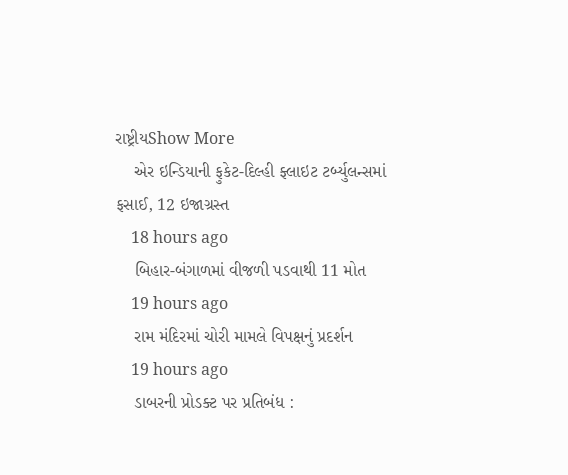રાષ્ટ્રીયShow More
    એર ઇન્ડિયાની ફુકેટ-દિલ્હી ફ્લાઇટ ટર્બ્યુલન્સમાં ફસાઈ, 12 ઇજાગ્રસ્ત
    18 hours ago
    બિહાર-બંગાળમાં વીજળી પડવાથી 11 મોત
    19 hours ago
    રામ મંદિરમાં ચોરી મામલે વિપક્ષનું પ્રદર્શન
    19 hours ago
    ડાબરની પ્રોડક્ટ પર પ્રતિબંધ :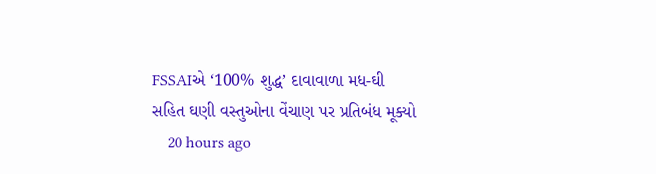FSSAIએ ‘100% શુદ્ધ’ દાવાવાળા મધ-ઘી સહિત ઘણી વસ્તુઓના વેંચાણ પર પ્રતિબંધ મૂક્યો
    20 hours ago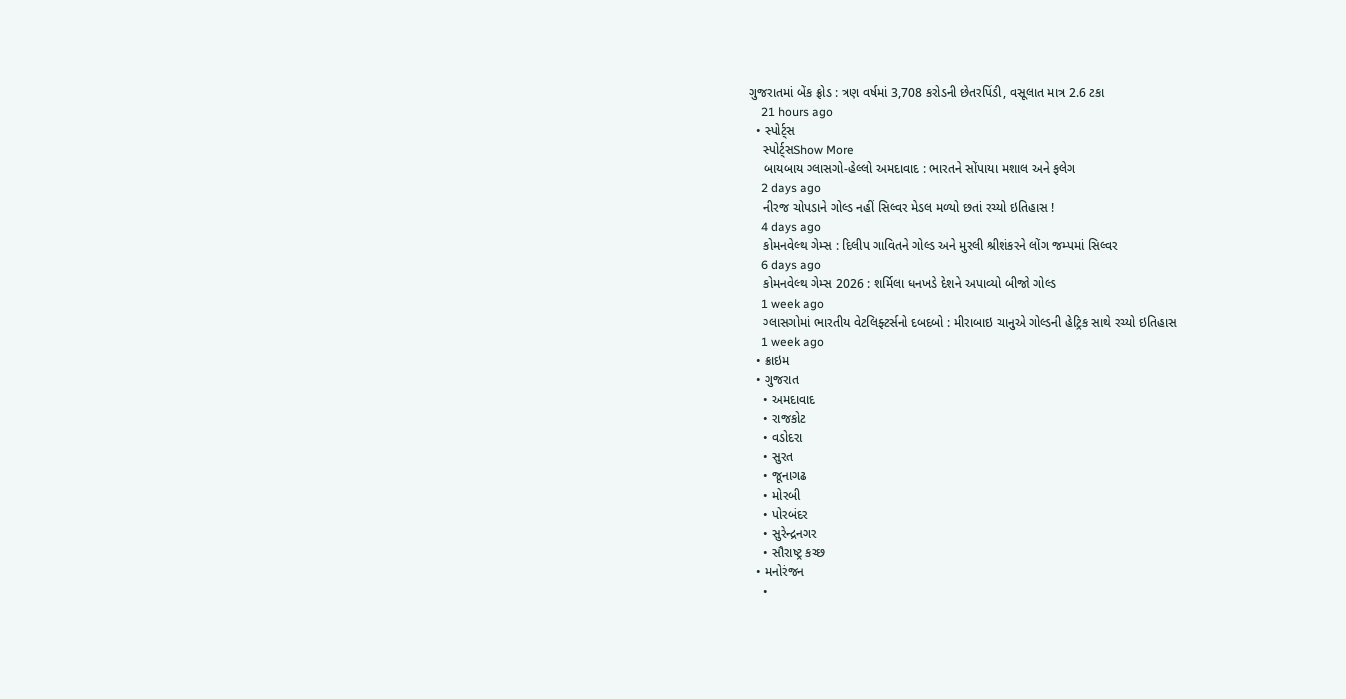ગુજરાતમાં બેંક ફ્રોડ : ત્રણ વર્ષમાં 3,708 કરોડની છેતરપિંડી, વસૂલાત માત્ર 2.6 ટકા
    21 hours ago
  • સ્પોર્ટ્સ
    સ્પોર્ટ્સShow More
    બાયબાય ગ્લાસગો-હેલ્લો અમદાવાદ : ભારતને સોંપાયા મશાલ અને ફલેગ
    2 days ago
    નીરજ ચોપડાને ગોલ્ડ નહીં સિલ્વર મેડલ મળ્યો છતાં રચ્યો ઇતિહાસ !
    4 days ago
    કોમનવેલ્થ ગેમ્સ : દિલીપ ગાવિતને ગોલ્ડ અને મુરલી શ્રીશંકરને લોંગ જમ્પમાં સિલ્વર
    6 days ago
    કોમનવેલ્થ ગેમ્સ 2026 : શર્મિલા ધનખડે દેશને અપાવ્યો બીજો ગોલ્ડ
    1 week ago
    ગ્લાસગોમાં ભારતીય વેટલિફ્ટર્સનો દબદબો : મીરાબાઇ ચાનુએ ગોલ્ડની હેટ્રિક સાથે રચ્યો ઇતિહાસ
    1 week ago
  • ક્રાઇમ
  • ગુજરાત
    • અમદાવાદ
    • રાજકોટ
    • વડોદરા
    • સુરત
    • જૂનાગઢ
    • મોરબી
    • પોરબંદર
    • સુરેન્દ્રનગર
    • સૌરાષ્ટ્ર કચ્છ
  • મનોરંજન
    •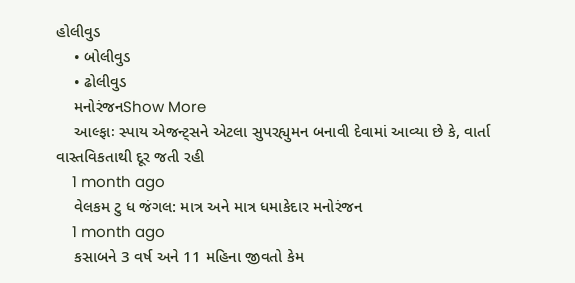હોલીવુડ
    • બોલીવુડ
    • ઢોલીવુડ
    મનોરંજનShow More
    આલ્ફાઃ સ્પાય એજન્ટ્સને એટલા સુપરહ્યુમન બનાવી દેવામાં આવ્યા છે કે, વાર્તા વાસ્તવિકતાથી દૂર જતી રહી
    1 month ago
    વેલકમ ટુ ધ જંગલ: માત્ર અને માત્ર ધમાકેદાર મનોરંજન
    1 month ago
    કસાબને 3 વર્ષ અને 11 મહિના જીવતો કેમ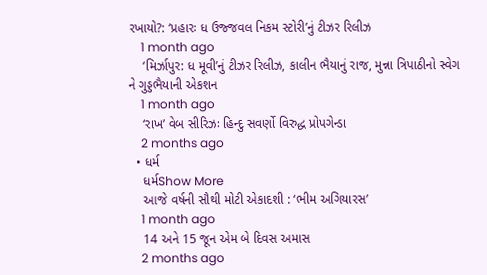રખાયો?: ‘પ્રહારઃ ધ ઉજ્જવલ નિકમ સ્ટોરી’નું ટીઝર રિલીઝ
    1 month ago
    ‘મિર્ઝાપુર: ધ મૂવી’નું ટીઝર રિલીઝ, કાલીન ભૈયાનું રાજ, મુન્ના ત્રિપાઠીનો સ્વેગ ને ગુડ્ડભૈયાની એકશન
    1 month ago
    ‘રાખ’ વેબ સીરિઝઃ હિન્દુ સવર્ણો વિરુદ્ધ પ્રોપગેન્ડા
    2 months ago
  • ધર્મ
    ધર્મShow More
    આજે વર્ષની સૌથી મોટી એકાદશી : ‘ભીમ અગિયારસ’
    1 month ago
    14 અને 15 જૂન એમ બે દિવસ અમાસ
    2 months ago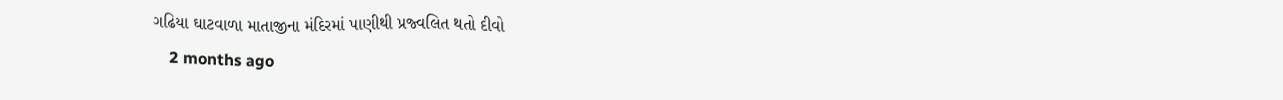ગઢિયા ઘાટવાળા માતાજીના મંદિરમાં પાણીથી પ્રજ્વલિત થતો દીવો
    2 months ago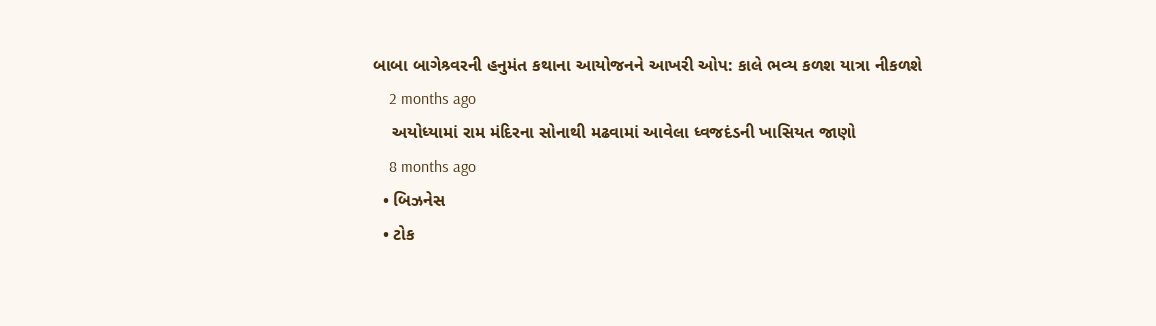બાબા બાગેશ્ર્વરની હનુમંત કથાના આયોજનને આખરી ઓપ: કાલે ભવ્ય કળશ યાત્રા નીકળશે
    2 months ago
    અયોધ્યામાં રામ મંદિરના સોનાથી મઢવામાં આવેલા ધ્વજદંડની ખાસિયત જાણો
    8 months ago
  • બિઝનેસ
  • ટોક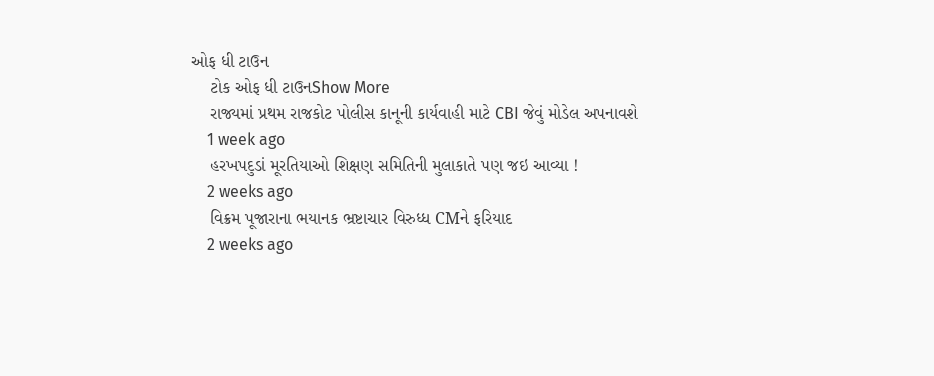ઓફ ધી ટાઉન
    ટોક ઓફ ધી ટાઉનShow More
    રાજ્યમાં પ્રથમ રાજકોટ પોલીસ કાનૂની કાર્યવાહી માટે CBI જેવું મોડેલ અપનાવશે
    1 week ago
    હરખપદુડાં મૂરતિયાઓ શિક્ષણ સમિતિની મુલાકાતે પણ જઇ આવ્યા !
    2 weeks ago
    વિક્રમ પૂજારાના ભયાનક ભ્રષ્ટાચાર વિરુધ્ધ CMને ફરિયાદ
    2 weeks ago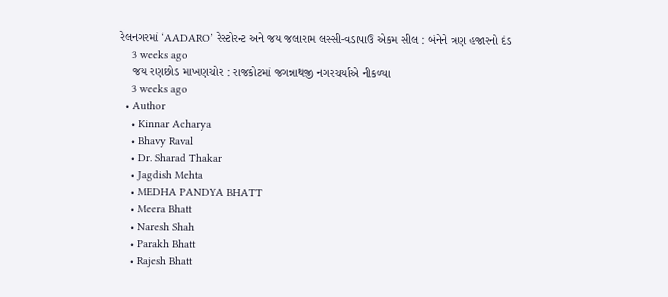રેલનગરમાં ‘AADARO’ રેસ્ટોરન્ટ અને જય જલારામ લસ્સી-વડાપાઉ એકમ સીલ : બંનેને ત્રણ હજારનો દંડ
    3 weeks ago
    જય રણછોડ માખણચોર : રાજકોટમાં જગન્નાથજી નગરચર્યાએ નીકળ્યા
    3 weeks ago
  • Author
    • Kinnar Acharya
    • Bhavy Raval
    • Dr. Sharad Thakar
    • Jagdish Mehta
    • MEDHA PANDYA BHATT
    • Meera Bhatt
    • Naresh Shah
    • Parakh Bhatt
    • Rajesh Bhatt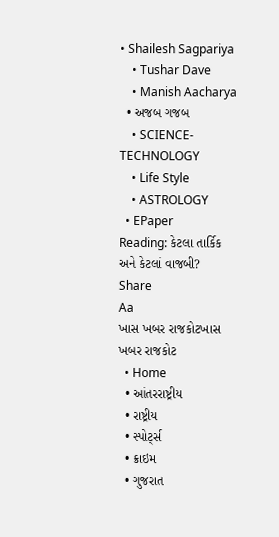• Shailesh Sagpariya
    • Tushar Dave
    • Manish Aacharya
  • અજબ ગજબ
    • SCIENCE-TECHNOLOGY
    • Life Style
    • ASTROLOGY
  • EPaper
Reading: કેટલા તાર્કિક અને કેટલાં વાજબી?
Share
Aa
ખાસ ખબર રાજકોટખાસ ખબર રાજકોટ
  • Home
  • આંતરરાષ્ટ્રીય
  • રાષ્ટ્રીય
  • સ્પોર્ટ્સ
  • ક્રાઇમ
  • ગુજરાત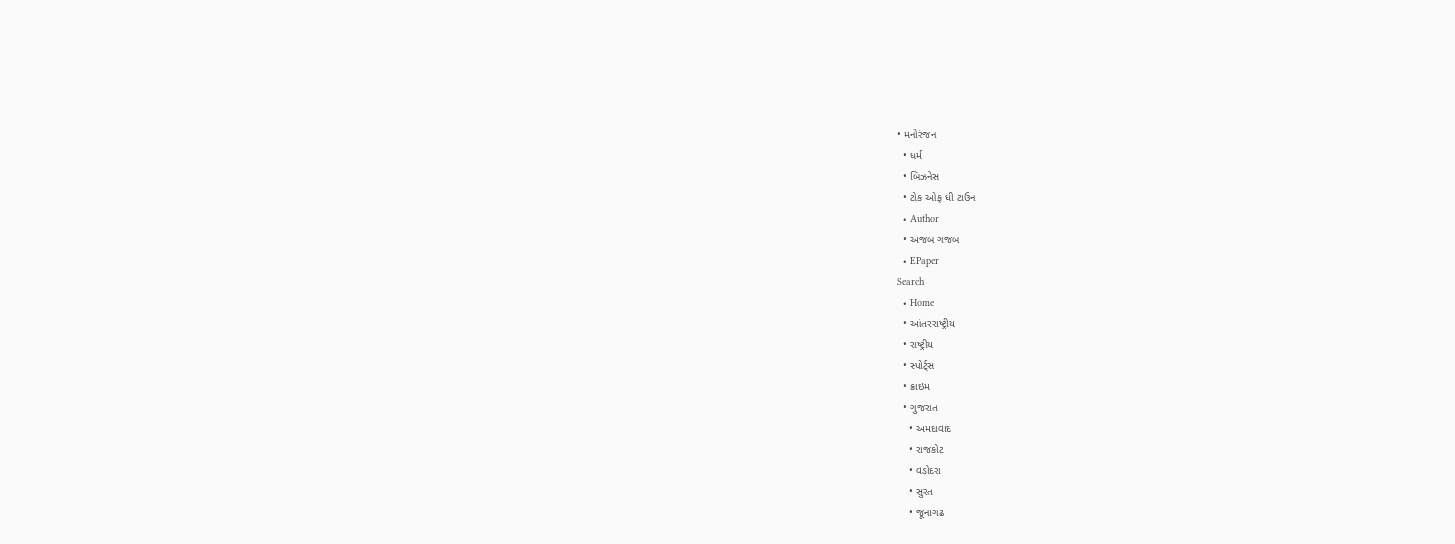• મનોરંજન
  • ધર્મ
  • બિઝનેસ
  • ટોક ઓફ ધી ટાઉન
  • Author
  • અજબ ગજબ
  • EPaper
Search
  • Home
  • આંતરરાષ્ટ્રીય
  • રાષ્ટ્રીય
  • સ્પોર્ટ્સ
  • ક્રાઇમ
  • ગુજરાત
    • અમદાવાદ
    • રાજકોટ
    • વડોદરા
    • સુરત
    • જૂનાગઢ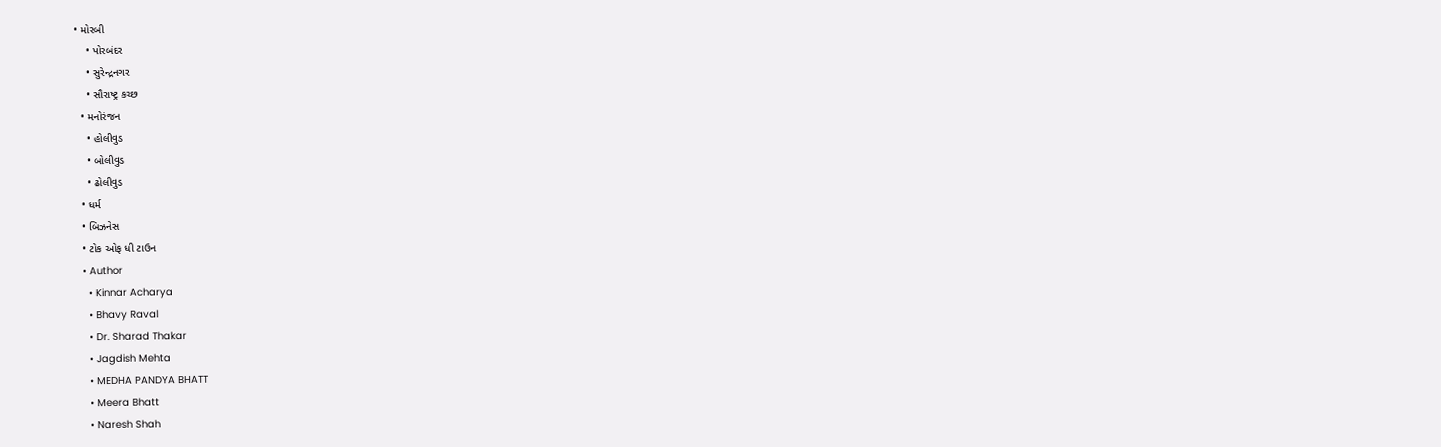• મોરબી
    • પોરબંદર
    • સુરેન્દ્રનગર
    • સૌરાષ્ટ્ર કચ્છ
  • મનોરંજન
    • હોલીવુડ
    • બોલીવુડ
    • ઢોલીવુડ
  • ધર્મ
  • બિઝનેસ
  • ટોક ઓફ ધી ટાઉન
  • Author
    • Kinnar Acharya
    • Bhavy Raval
    • Dr. Sharad Thakar
    • Jagdish Mehta
    • MEDHA PANDYA BHATT
    • Meera Bhatt
    • Naresh Shah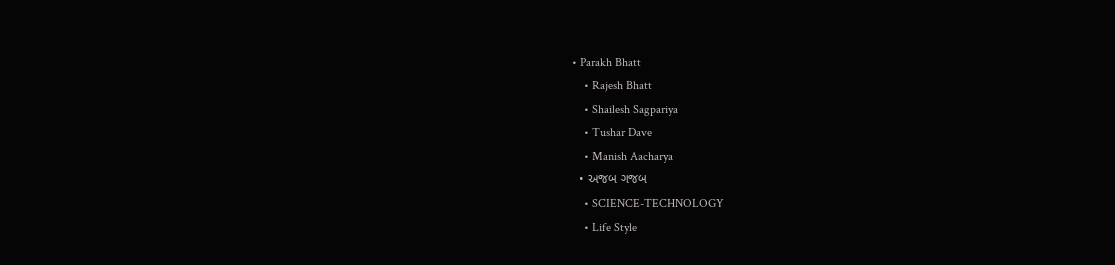• Parakh Bhatt
    • Rajesh Bhatt
    • Shailesh Sagpariya
    • Tushar Dave
    • Manish Aacharya
  • અજબ ગજબ
    • SCIENCE-TECHNOLOGY
    • Life Style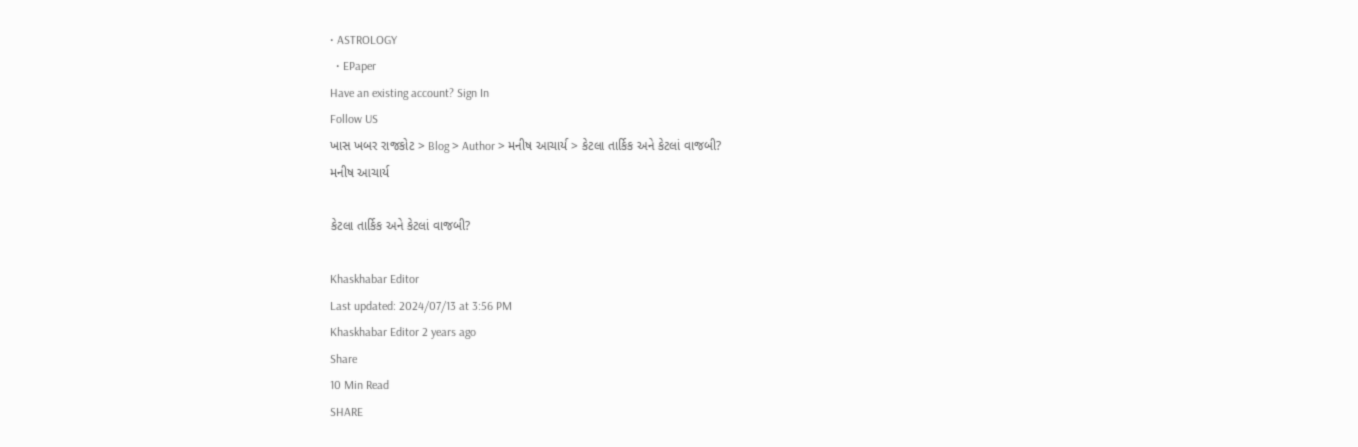• ASTROLOGY
  • EPaper
Have an existing account? Sign In
Follow US
ખાસ ખબર રાજકોટ > Blog > Author > મનીષ આચાર્ય > કેટલા તાર્કિક અને કેટલાં વાજબી?
મનીષ આચાર્ય

કેટલા તાર્કિક અને કેટલાં વાજબી?

Khaskhabar Editor
Last updated: 2024/07/13 at 3:56 PM
Khaskhabar Editor 2 years ago
Share
10 Min Read
SHARE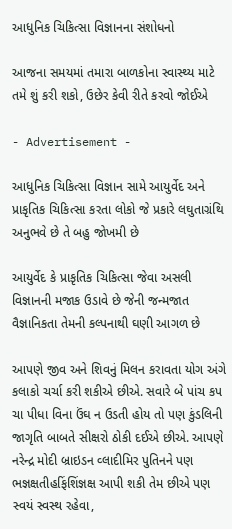આધુનિક ચિકિત્સા વિજ્ઞાનના સંશોધનો

આજના સમયમાં તમારા બાળકોના સ્વાસ્થ્ય માટે તમે શું કરી શકો, ઉછેર કેવી રીતે કરવો જોઈએ

- Advertisement -

આધુનિક ચિકિત્સા વિજ્ઞાન સામે આયુર્વેદ અને પ્રાકૃતિક ચિકિત્સા કરતા લોકો જે પ્રકારે લઘુતાગ્રંથિ અનુભવે છે તે બહુ જોખમી છે

આયુર્વેદ કે પ્રાકૃતિક ચિકિત્સા જેવા અસલી વિજ્ઞાનની મજાક ઉડાવે છે જેની જન્મજાત વૈજ્ઞાનિકતા તેમની કલ્પનાથી ઘણી આગળ છે

આપણે જીવ અને શિવનું મિલન કરાવતા યોગ અંગે કલાકો ચર્ચા કરી શકીએ છીએ. સવારે બે પાંચ કપ ચા પીધા વિના ઉંઘ ન ઉડતી હોય તો પણ કુંડલિની જાગૃતિ બાબતે સીક્ષરો ઠોકી દઈએ છીએ. આપણે નરેન્દ્ર મોદી બ્રાઇડન વ્લાદીમિર પુતિનને પણ ભજ્ઞક્ષતીહફિંશિંજ્ઞક્ષ આપી શકી તેમ છીએ પણ સ્વયં સ્વસ્થ રહેવા,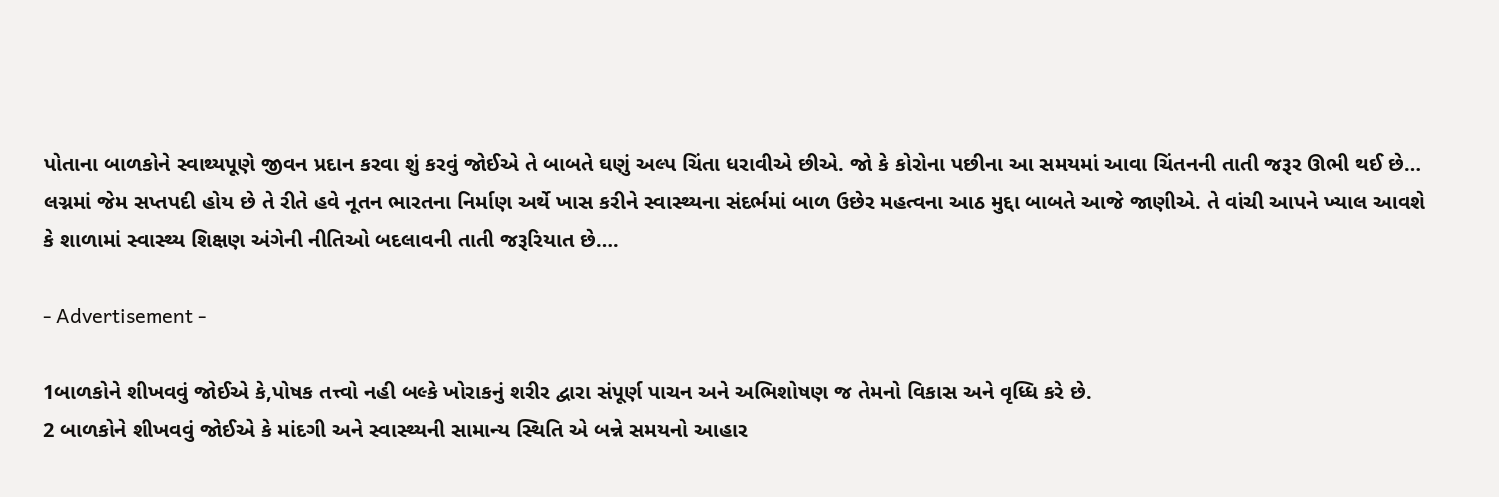પોતાના બાળકોને સ્વાથ્યપૂણે જીવન પ્રદાન કરવા શું કરવું જોઈએ તે બાબતે ઘણું અલ્પ ચિંતા ધરાવીએ છીએ. જો કે કોરોના પછીના આ સમયમાં આવા ચિંતનની તાતી જરૂર ઊભી થઈ છે…
લગ્નમાં જેમ સપ્તપદી હોય છે તે રીતે હવે નૂતન ભારતના નિર્માણ અર્થે ખાસ કરીને સ્વાસ્થ્યના સંદર્ભમાં બાળ ઉછેર મહત્વના આઠ મુદ્દા બાબતે આજે જાણીએ. તે વાંચી આપને ખ્યાલ આવશે કે શાળામાં સ્વાસ્થ્ય શિક્ષણ અંગેની નીતિઓ બદલાવની તાતી જરૂરિયાત છે….

- Advertisement -

1બાળકોને શીખવવું જોઈએ કે,પોષક તત્ત્વો નહી બલ્કે ખોરાકનું શરીર દ્વારા સંપૂર્ણ પાચન અને અભિશોષણ જ તેમનો વિકાસ અને વૃધ્ધિ કરે છે.
2 બાળકોને શીખવવું જોઈએ કે માંદગી અને સ્વાસ્થ્યની સામાન્ય સ્થિતિ એ બન્ને સમયનો આહાર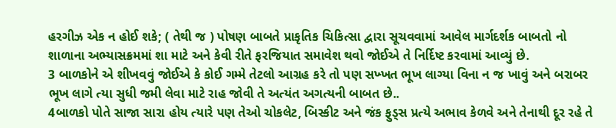હરગીઝ એક ન હોઈ શકે; ( તેથી જ ) પોષણ બાબતે પ્રાકૃતિક ચિકિત્સા દ્વારા સૂચવવામાં આવેલ માર્ગદર્શક બાબતો નો શાળાના અભ્યાસક્રમમાં શા માટે અને કેવી રીતે ફરજિયાત સમાવેશ થવો જોઈએ તે નિર્દિષ્ટ કરવામાં આવ્યું છે.
3 બાળકોને એ શીખવવું જોઈએ કે કોઈ ગમ્મે તેટલો આગ્રહ કરે તો પણ સખ્ખત ભૂખ લાગ્યા વિના ન જ ખાવું અને બરાબર ભૂખ લાગે ત્યા સુધી જમી લેવા માટે રાહ જોવી તે અત્યંત અગત્યની બાબત છે..
4બાળકો પોતે સાજા સારા હોય ત્યારે પણ તેઓ ચોકલેટ, બિસ્કીટ અને જંક ફુડ્સ પ્રત્યે અભાવ કેળવે અને તેનાથી દૂર રહે તે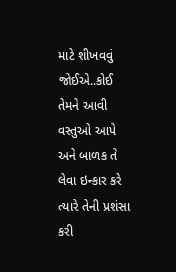માટે શીખવવું જોઈએ..કોઈ તેમને આવી વસ્તુઓ આપે અને બાળક તે લેવા ઇન્કાર કરે ત્યારે તેની પ્રશંસા કરી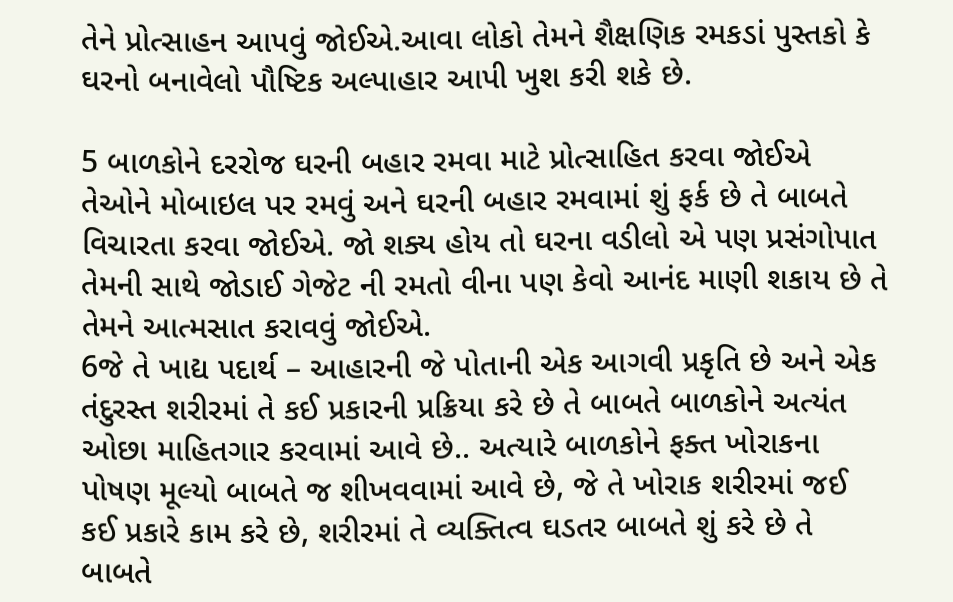તેને પ્રોત્સાહન આપવું જોઈએ.આવા લોકો તેમને શૈક્ષણિક રમકડાં પુસ્તકો કે ઘરનો બનાવેલો પૌષ્ટિક અલ્પાહાર આપી ખુશ કરી શકે છે.

5 બાળકોને દરરોજ ઘરની બહાર રમવા માટે પ્રોત્સાહિત કરવા જોઈએ તેઓને મોબાઇલ પર રમવું અને ઘરની બહાર રમવામાં શું ફર્ક છે તે બાબતે વિચારતા કરવા જોઈએ. જો શક્ય હોય તો ઘરના વડીલો એ પણ પ્રસંગોપાત તેમની સાથે જોડાઈ ગેજેટ ની રમતો વીના પણ કેવો આનંદ માણી શકાય છે તે તેમને આત્મસાત કરાવવું જોઈએ.
6જે તે ખાદ્ય પદાર્થ – આહારની જે પોતાની એક આગવી પ્રકૃતિ છે અને એક તંદુરસ્ત શરીરમાં તે કઈ પ્રકારની પ્રક્રિયા કરે છે તે બાબતે બાળકોને અત્યંત ઓછા માહિતગાર કરવામાં આવે છે.. અત્યારે બાળકોને ફક્ત ખોરાકના પોષણ મૂલ્યો બાબતે જ શીખવવામાં આવે છે, જે તે ખોરાક શરીરમાં જઈ કઈ પ્રકારે કામ કરે છે, શરીરમાં તે વ્યક્તિત્વ ઘડતર બાબતે શું કરે છે તે બાબતે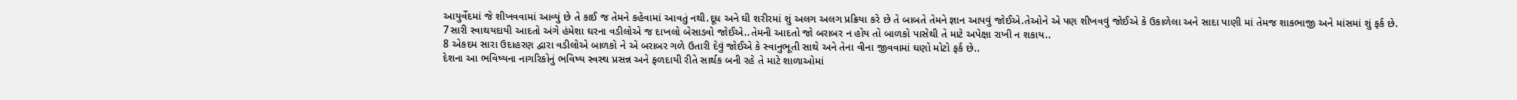આયુર્વેદમાં જે શીખવવામાં આવ્યું છે તે કાઈ જ તેમને કહેવામાં આવતું નથી.દૂધ અને ઘી શરીરમાં શું અલગ અલગ પ્રક્રિયા કરે છે તે બાબતે તેમને જ્ઞાન આપવું જોઈએ.તેઓને એ પણ શીખવવું જોઈએ કે ઉકાળેલા અને સાદા પાણી માં તેમજ શાકભાજી અને માંસમાં શું ફર્ક છે.
7સારી સ્વાથયદાયી આદતો અંગે હંમેશા ઘરના વડીલોએ જ દાખલો બેસાડવો જોઈએ..તેમની આદતો જો બરાબર ન હોય તો બાળકો પાસેથી તે માટે અપેક્ષા રાખી ન શકાય..
8 એકદમ સારા ઉદાહરણ દ્વારા વડીલોએ બાળકો ને એ બરાબર ગળે ઉતારી દેવું જોઈએ કે સ્વાનુભૂતી સાથે અને તેના વીના જીવવામાં ઘણો મોટો ફર્ક છે..
દેશના આ ભવિષ્યના નાગરિકોનું ભવિષ્ય સ્વસ્થ પ્રસન્ન અને ફળદાયી રીતે સાર્થક બની રહે તે માટે શાળાઓમાં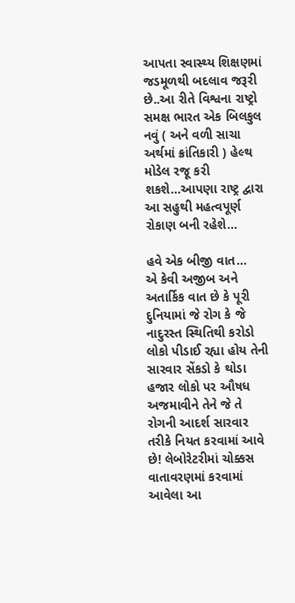આપતા સ્વાસ્થ્ય શિક્ષણમાં જડમૂળથી બદલાવ જરૂરી છે..આ રીતે વિશ્વના રાષ્ટ્રો સમક્ષ ભારત એક બિલકુલ નવું ( અને વળી સાચા અર્થમાં ક્રાંતિકારી ) હેલ્થ મોડેલ રજૂ કરી શકશે…આપણા રાષ્ટ્ર દ્વારા આ સહુથી મહત્વપૂર્ણ રોકાણ બની રહેશે…

હવે એક બીજી વાત…
એ કેવી અજીબ અને અતાર્કિક વાત છે કે પૂરી દુનિયામાં જે રોગ કે જે નાદુરસ્ત સ્થિતિથી કરોડો લોકો પીડાઈ રહ્યા હોય તેની સારવાર સેંકડો કે થોડા હજાર લોકો પર ઔષધ અજમાવીને તેને જે તે રોગની આદર્શ સારવાર તરીકે નિયત કરવામાં આવે છે! લેબોરેટરીમાં ચોક્કસ વાતાવરણમાં કરવામાં આવેલા આ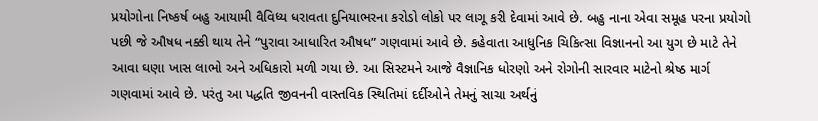પ્રયોગોના નિષ્કર્ષ બહુ આયામી વૈવિધ્ય ધરાવતા દુનિયાભરના કરોડો લોકો પર લાગૂ કરી દેવામાં આવે છે. બહુ નાના એવા સમૂહ પરના પ્રયોગો પછી જે ઔષધ નક્કી થાય તેને “પુરાવા આધારિત ઔષધ” ગણવામાં આવે છે. કહેવાતા આધુનિક ચિકિત્સા વિજ્ઞાનનો આ યુગ છે માટે તેને આવા ઘણા ખાસ લાભો અને અધિકારો મળી ગયા છે. આ સિસ્ટમને આજે વૈજ્ઞાનિક ધોરણો અને રોગોની સારવાર માટેનો શ્રેષ્ઠ માર્ગ ગણવામાં આવે છે. પરંતુ આ પદ્ધતિ જીવનની વાસ્તવિક સ્થિતિમાં દર્દીઓને તેમનું સાચા અર્થનું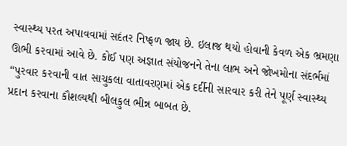સ્વાસ્થ્ય પરત અપાવવામાં સદંતર નિષ્ફળ જાય છે. ઇલાજ થયો હોવાની કેવળ એક ભ્રમણા ઊભી કરવામાં આવે છે. કોઈ પણ અજ્ઞાત સંયોજનને તેના લાભ અને જોખમોના સંદર્ભમાં “પુરવાર કરવાની વાત સાચુકલા વાતાવરણમાં એક દર્દીની સારવાર કરી તેને પૂર્ણ સ્વાસ્થ્ય પ્રદાન કરવાના કૌશલ્યથી બીલકુલ ભીન્ન બાબત છે.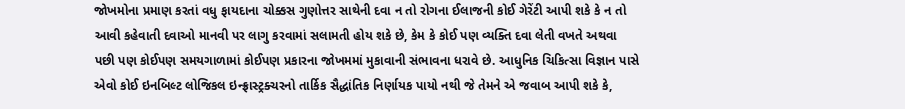જોખમોના પ્રમાણ કરતાં વધુ ફાયદાના ચોક્કસ ગુણોત્તર સાથેની દવા ન તો રોગના ઈલાજની કોઈ ગેરેંટી આપી શકે કે ન તો આવી કહેવાતી દવાઓ માનવી પર લાગુ કરવામાં સલામતી હોય શકે છે, કેમ કે કોઈ પણ વ્યક્તિ દવા લેતી વખતે અથવા પછી પણ કોઈપણ સમયગાળામાં કોઈપણ પ્રકારના જોખમમાં મુકાવાની સંભાવના ધરાવે છે. આધુનિક ચિકિત્સા વિજ્ઞાન પાસે એવો કોઈ ઇનબિલ્ટ લોજિકલ ઇન્ફ્રાસ્ટ્રક્ચરનો તાર્કિક સૈદ્ધાંતિક નિર્ણાયક પાયો નથી જે તેમને એ જવાબ આપી શકે કે,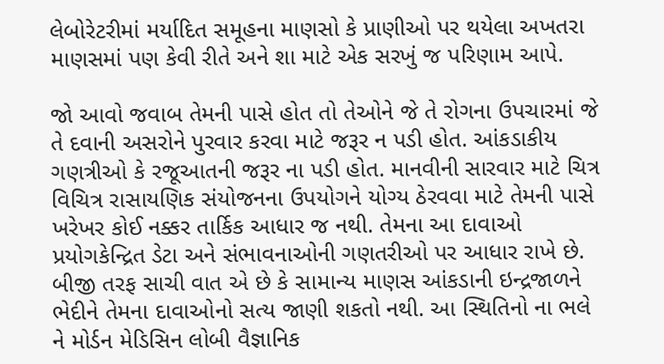લેબોરેટરીમાં મર્યાદિત સમૂહના માણસો કે પ્રાણીઓ પર થયેલા અખતરા માણસમાં પણ કેવી રીતે અને શા માટે એક સરખું જ પરિણામ આપે.

જો આવો જવાબ તેમની પાસે હોત તો તેઓને જે તે રોગના ઉપચારમાં જે તે દવાની અસરોને પુરવાર કરવા માટે જરૂર ન પડી હોત. આંકડાકીય ગણત્રીઓ કે રજૂઆતની જરૂર ના પડી હોત. માનવીની સારવાર માટે ચિત્ર વિચિત્ર રાસાયણિક સંયોજનના ઉપયોગને યોગ્ય ઠેરવવા માટે તેમની પાસે ખરેખર કોઈ નક્કર તાર્કિક આધાર જ નથી. તેમના આ દાવાઓ પ્રયોગકેન્દ્રિત ડેટા અને સંભાવનાઓની ગણતરીઓ પર આધાર રાખે છે. બીજી તરફ સાચી વાત એ છે કે સામાન્ય માણસ આંકડાની ઇન્દ્રજાળને ભેદીને તેમના દાવાઓનો સત્ય જાણી શકતો નથી. આ સ્થિતિનો ના ભલે ને મોર્ડન મેડિસિન લોબી વૈજ્ઞાનિક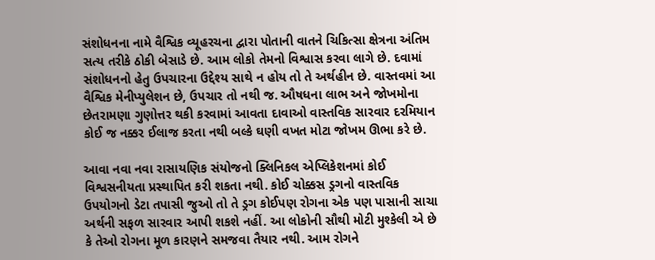સંશોધનના નામે વૈશ્વિક વ્યૂહરચના દ્વારા પોતાની વાતને ચિકિત્સા ક્ષેત્રના અંતિમ સત્ય તરીકે ઠોકી બેસાડે છે. આમ લોકો તેમનો વિશ્વાસ કરવા લાગે છે. દવામાં સંશોધનનો હેતુ ઉપચારના ઉદ્દેશ્ય સાથે ન હોય તો તે અર્થહીન છે. વાસ્તવમાં આ વૈશ્વિક મેનીપ્યુલેશન છે, ઉપચાર તો નથી જ. ઔષધના લાભ અને જોખમોના છેતરામણા ગુણોત્તર થકી કરવામાં આવતા દાવાઓ વાસ્તવિક સારવાર દરમિયાન કોઈ જ નક્કર ઈલાજ કરતા નથી બલ્કે ઘણી વખત મોટા જોખમ ઊભા કરે છે.

આવા નવા નવા રાસાયણિક સંયોજનો ક્લિનિકલ એપ્લિકેશનમાં કોઈ વિશ્વસનીયતા પ્રસ્થાપિત કરી શકતા નથી. કોઈ ચોક્કસ ડ્રગનો વાસ્તવિક ઉપયોગનો ડેટા તપાસી જુઓ તો તે ડ્રગ કોઈપણ રોગના એક પણ પાસાની સાચા અર્થની સફળ સારવાર આપી શકશે નહીં. આ લોકોની સૌથી મોટી મુશ્કેલી એ છે કે તેઓ રોગના મૂળ કારણને સમજવા તૈયાર નથી. આમ રોગને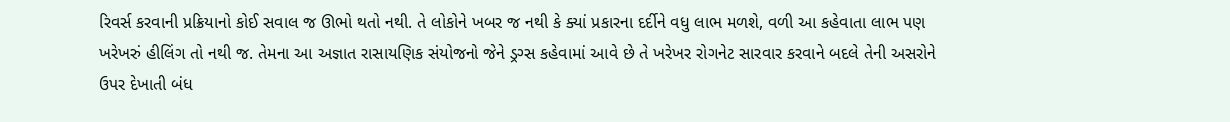રિવર્સ કરવાની પ્રક્રિયાનો કોઈ સવાલ જ ઊભો થતો નથી. તે લોકોને ખબર જ નથી કે ક્યાં પ્રકારના દર્દીને વધુ લાભ મળશે, વળી આ કહેવાતા લાભ પણ ખરેખરું હીલિંગ તો નથી જ. તેમના આ અજ્ઞાત રાસાયણિક સંયોજનો જેને ડ્રગ્સ કહેવામાં આવે છે તે ખરેખર રોગનેટ સારવાર કરવાને બદલે તેની અસરોને ઉપર દેખાતી બંધ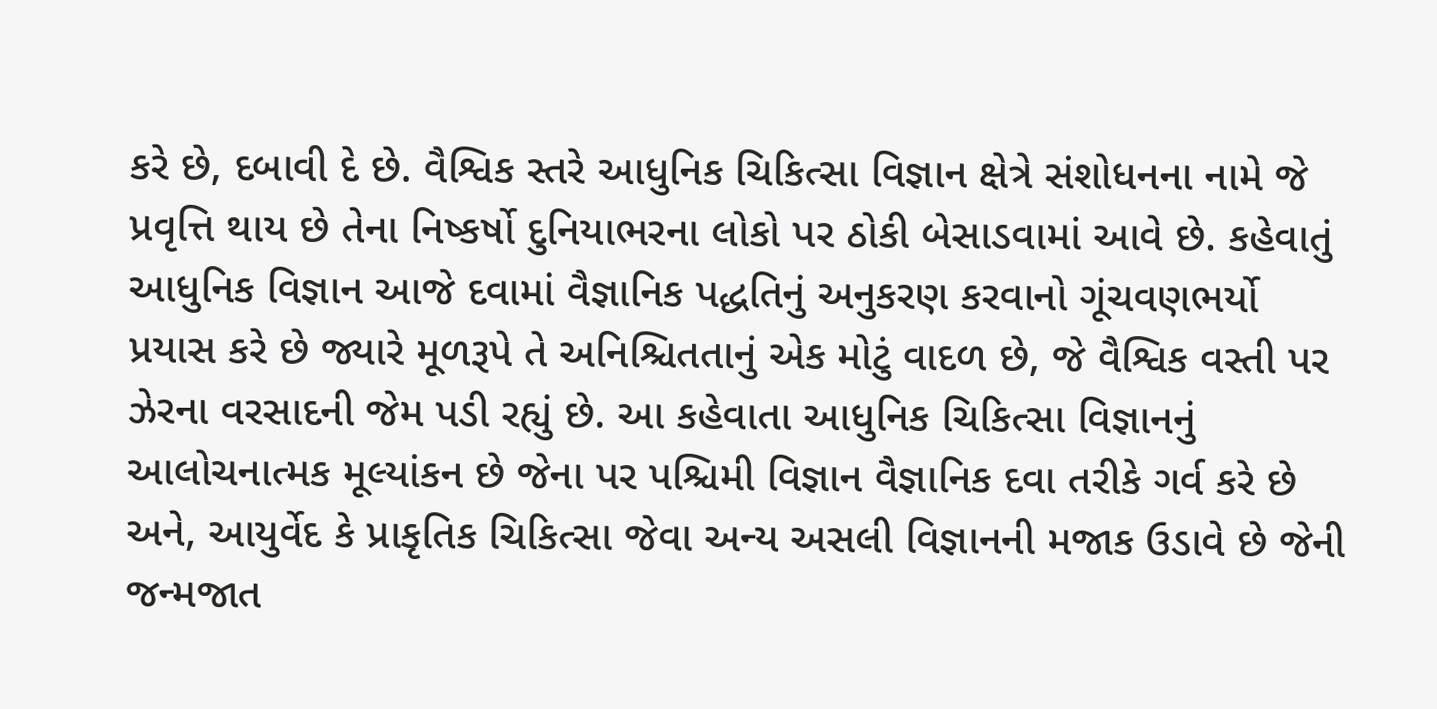કરે છે, દબાવી દે છે. વૈશ્વિક સ્તરે આધુનિક ચિકિત્સા વિજ્ઞાન ક્ષેત્રે સંશોધનના નામે જે પ્રવૃત્તિ થાય છે તેના નિષ્કર્ષો દુનિયાભરના લોકો પર ઠોકી બેસાડવામાં આવે છે. કહેવાતું આધુનિક વિજ્ઞાન આજે દવામાં વૈજ્ઞાનિક પદ્ધતિનું અનુકરણ કરવાનો ગૂંચવણભર્યો પ્રયાસ કરે છે જ્યારે મૂળરૂપે તે અનિશ્ચિતતાનું એક મોટું વાદળ છે, જે વૈશ્વિક વસ્તી પર ઝેરના વરસાદની જેમ પડી રહ્યું છે. આ કહેવાતા આધુનિક ચિકિત્સા વિજ્ઞાનનું આલોચનાત્મક મૂલ્યાંકન છે જેના પર પશ્ચિમી વિજ્ઞાન વૈજ્ઞાનિક દવા તરીકે ગર્વ કરે છે અને, આયુર્વેદ કે પ્રાકૃતિક ચિકિત્સા જેવા અન્ય અસલી વિજ્ઞાનની મજાક ઉડાવે છે જેની જન્મજાત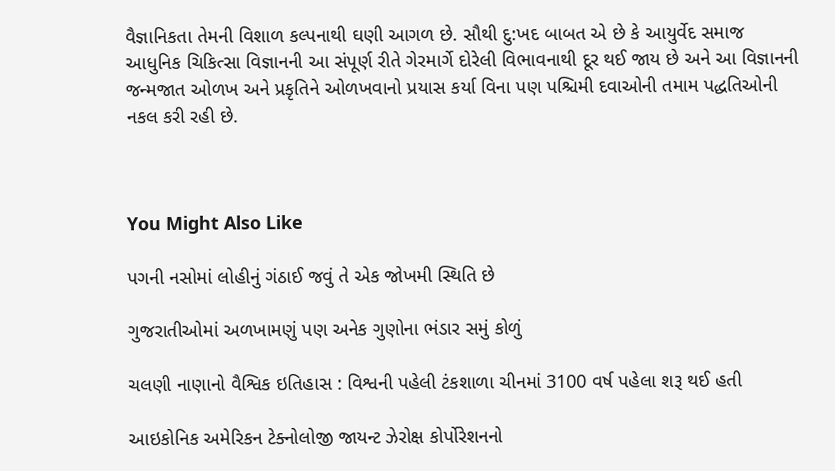વૈજ્ઞાનિકતા તેમની વિશાળ કલ્પનાથી ઘણી આગળ છે. સૌથી દુ:ખદ બાબત એ છે કે આયુર્વેદ સમાજ આધુનિક ચિકિત્સા વિજ્ઞાનની આ સંપૂર્ણ રીતે ગેરમાર્ગે દોરેલી વિભાવનાથી દૂર થઈ જાય છે અને આ વિજ્ઞાનની જન્મજાત ઓળખ અને પ્રકૃતિને ઓળખવાનો પ્રયાસ કર્યા વિના પણ પશ્ચિમી દવાઓની તમામ પદ્ધતિઓની નકલ કરી રહી છે.



You Might Also Like

પગની નસોમાં લોહીનું ગંઠાઈ જવું તે એક જોખમી સ્થિતિ છે

ગુજરાતીઓમાં અળખામણું પણ અનેક ગુણોના ભંડાર સમું કોળું

ચલણી નાણાનો વૈશ્વિક ઇતિહાસ : વિશ્વની પહેલી ટંકશાળા ચીનમાં 3100 વર્ષ પહેલા શરૂ થઈ હતી

આઇકોનિક અમેરિકન ટેક્નોલોજી જાયન્ટ ઝેરોક્ષ કોર્પોરેશનનો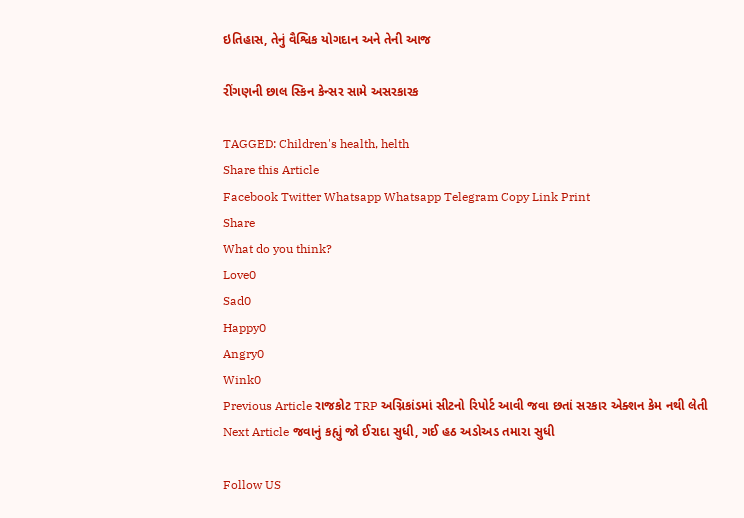ઇતિહાસ, તેનું વૈશ્વિક યોગદાન અને તેની આજ

રીંગણની છાલ સ્કિન કેન્સર સામે અસરકારક

TAGGED: Children's health, helth
Share this Article
Facebook Twitter Whatsapp Whatsapp Telegram Copy Link Print
Share
What do you think?
Love0
Sad0
Happy0
Angry0
Wink0
Previous Article રાજકોટ TRP અગ્નિકાંડમાં સીટનો રિપોર્ટ આવી જવા છતાં સરકાર એક્શન કેમ નથી લેતી
Next Article જવાનું કહ્યું જો ઈરાદા સુધી, ગઈ હઠ અડોઅડ તમારા સુધી

Follow US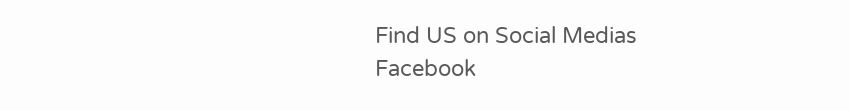Find US on Social Medias
Facebook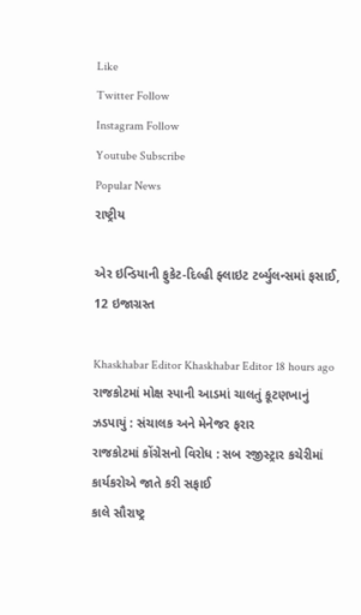Like
Twitter Follow
Instagram Follow
Youtube Subscribe
Popular News
રાષ્ટ્રીય

એર ઇન્ડિયાની ફુકેટ-દિલ્હી ફ્લાઇટ ટર્બ્યુલન્સમાં ફસાઈ, 12 ઇજાગ્રસ્ત

Khaskhabar Editor Khaskhabar Editor 18 hours ago
રાજકોટમાં મોક્ષ સ્પાની આડમાં ચાલતું કૂટણખાનું ઝડપાયું : સંચાલક અને મેનેજર ફરાર
રાજકોટમાં કોંગ્રેસનો વિરોધ : સબ રજીસ્ટ્રાર કચેરીમાં કાર્યકરોએ જાતે કરી સફાઈ
કાલે સૌરાષ્ટ્ર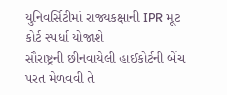યુનિવર્સિટીમાં રાજ્યકક્ષાની IPR મૂટ કોર્ટ સ્પર્ધા યોજાશે
સૌરાષ્ટ્રની છીનવાયેલી હાઈકોર્ટની બેંચ પરત મેળવવી તે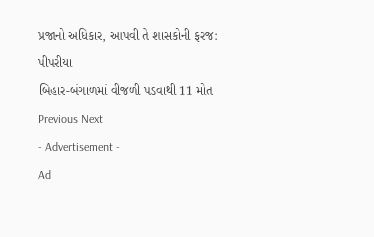પ્રજાનો અધિકાર, આપવી તે શાસકોની ફરજ: પીપરીયા
બિહાર-બંગાળમાં વીજળી પડવાથી 11 મોત
Previous Next
- Advertisement -
Ad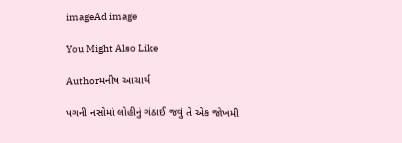imageAd image

You Might Also Like

Authorમનીષ આચાર્ય

પગની નસોમાં લોહીનું ગંઠાઈ જવું તે એક જોખમી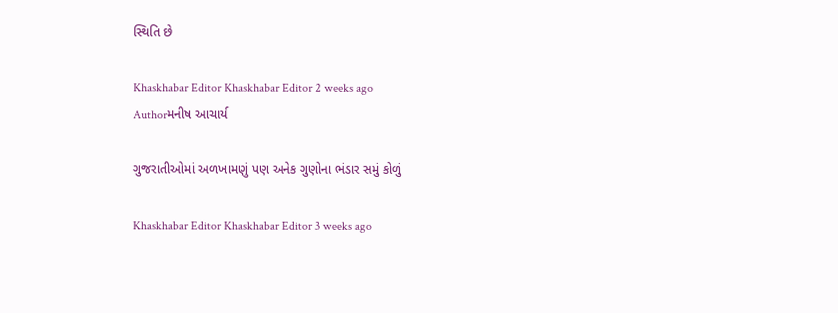સ્થિતિ છે

Khaskhabar Editor Khaskhabar Editor 2 weeks ago
Authorમનીષ આચાર્ય

ગુજરાતીઓમાં અળખામણું પણ અનેક ગુણોના ભંડાર સમું કોળું

Khaskhabar Editor Khaskhabar Editor 3 weeks ago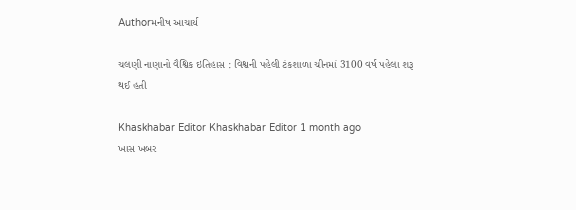Authorમનીષ આચાર્ય

ચલણી નાણાનો વૈશ્વિક ઇતિહાસ : વિશ્વની પહેલી ટંકશાળા ચીનમાં 3100 વર્ષ પહેલા શરૂ થઈ હતી

Khaskhabar Editor Khaskhabar Editor 1 month ago
ખાસ ખબર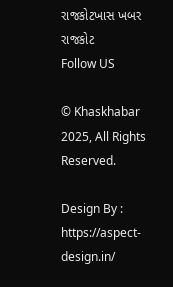રાજકોટખાસ ખબર રાજકોટ
Follow US

© Khaskhabar 2025, All Rights Reserved.

Design By : https://aspect-design.in/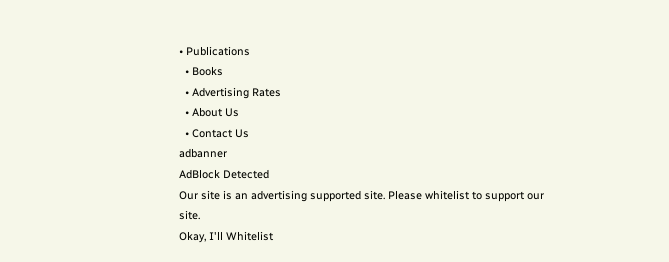• Publications
  • Books
  • Advertising Rates
  • About Us
  • Contact Us
adbanner
AdBlock Detected
Our site is an advertising supported site. Please whitelist to support our site.
Okay, I'll Whitelist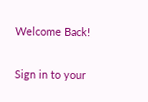Welcome Back!

Sign in to your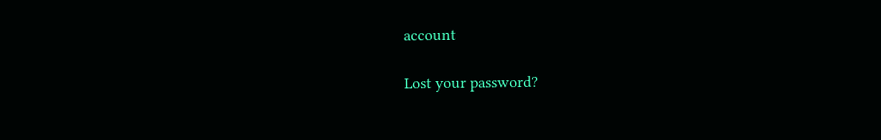account

Lost your password?